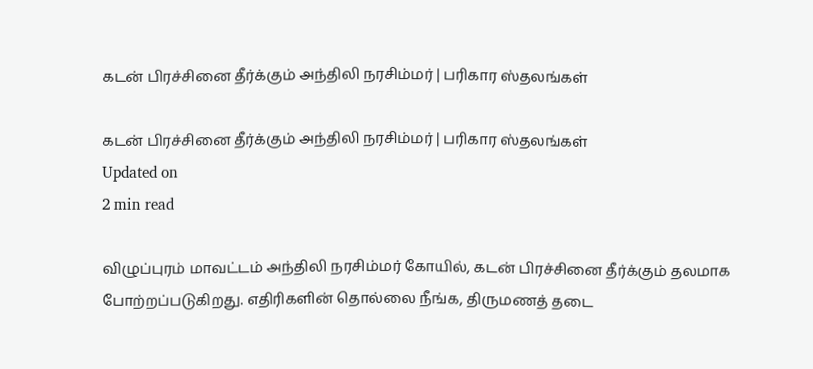கடன் பிரச்சினை தீர்க்கும் அந்திலி நரசிம்மர் | பரிகார ஸ்தலங்கள்

கடன் பிரச்சினை தீர்க்கும் அந்திலி நரசிம்மர் | பரிகார ஸ்தலங்கள்
Updated on
2 min read

விழுப்புரம் மாவட்டம் அந்திலி நரசிம்மர் கோயில், கடன் பிரச்சினை தீர்க்கும் தலமாக போற்றப்படுகிறது. எதிரிகளின் தொல்லை நீங்க, திருமணத் தடை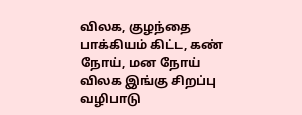விலக, குழந்தை பாக்கியம் கிட்ட, கண் நோய், மன நோய் விலக இங்கு சிறப்பு வழிபாடு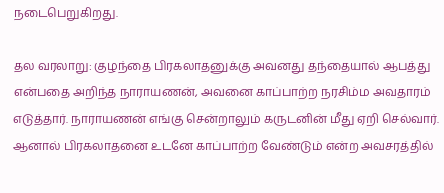நடைபெறுகிறது.

தல வரலாறு: குழந்தை பிரகலாதனுக்கு அவனது தந்தையால் ஆபத்து என்பதை அறிந்த நாராயணன், அவனை காப்பாற்ற நரசிம்ம அவதாரம் எடுத்தார். நாராயணன் எங்கு சென்றாலும் கருடனின் மீது ஏறி செல்வார். ஆனால் பிரகலாதனை உடனே காப்பாற்ற வேண்டும் என்ற அவசரத்தில்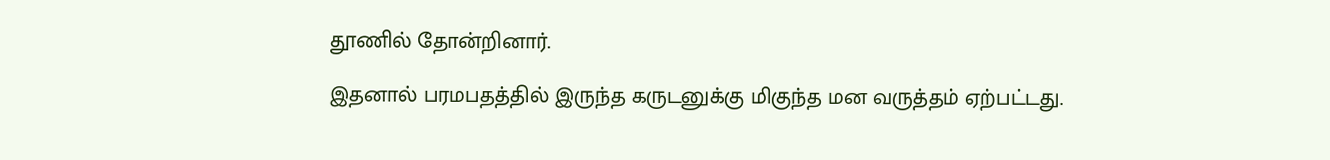தூணில் தோன்றினார்.

இதனால் பரமபதத்தில் இருந்த கருடனுக்கு மிகுந்த மன வருத்தம் ஏற்பட்டது.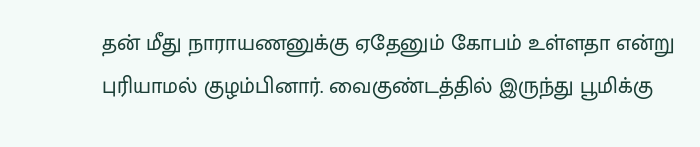தன் மீது நாராயணனுக்கு ஏதேனும் கோபம் உள்ளதா என்று புரியாமல் குழம்பினார். வைகுண்டத்தில் இருந்து பூமிக்கு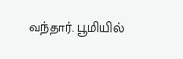வந்தார். பூமியில்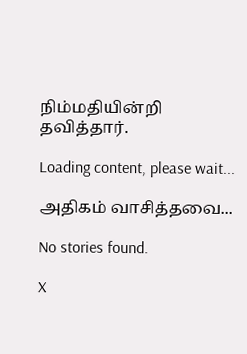நிம்மதியின்றி தவித்தார்.

Loading content, please wait...

அதிகம் வாசித்தவை...

No stories found.

X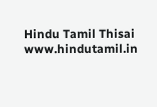Hindu Tamil Thisai
www.hindutamil.in